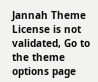Jannah Theme License is not validated, Go to the theme options page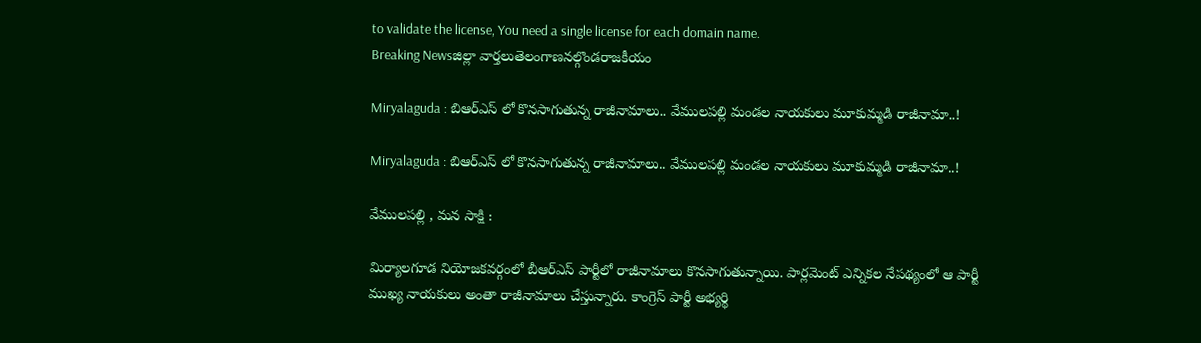to validate the license, You need a single license for each domain name.
Breaking Newsజిల్లా వార్తలుతెలంగాణనల్గొండరాజకీయం

Miryalaguda : బిఆర్ఎస్ లో కొనసాగుతున్న రాజీనామాలు.. వేములపల్లి మండల నాయకులు మూకుమ్మడి రాజీనామా..!

Miryalaguda : బిఆర్ఎస్ లో కొనసాగుతున్న రాజీనామాలు.. వేములపల్లి మండల నాయకులు మూకుమ్మడి రాజీనామా..!

వేములపల్లి , మన సాక్షి :

మిర్యాలగూడ నియోజకవర్గంలో బీఆర్ఎస్ పార్టీలో రాజీనామాలు కొనసాగుతున్నాయి. పార్లమెంట్ ఎన్నికల నేపథ్యంలో ఆ పార్టీ ముఖ్య నాయకులు అంతా రాజీనామాలు చేస్తున్నారు. కాంగ్రెస్ పార్టీ అభ్యర్థి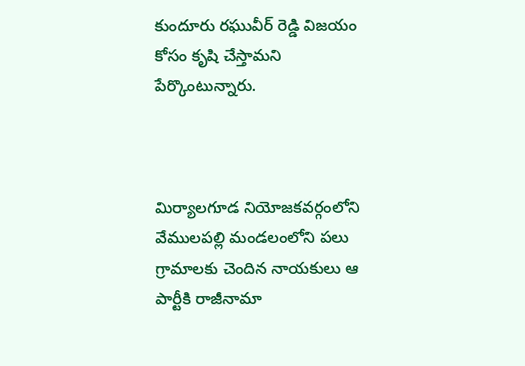కుందూరు రఘువీర్ రెడ్డి విజయం కోసం కృషి చేస్తామని పేర్కొంటున్నారు.



మిర్యాలగూడ నియోజకవర్గంలోని వేములపల్లి మండలంలోని పలు గ్రామాలకు చెందిన నాయకులు ఆ పార్టీకి రాజీనామా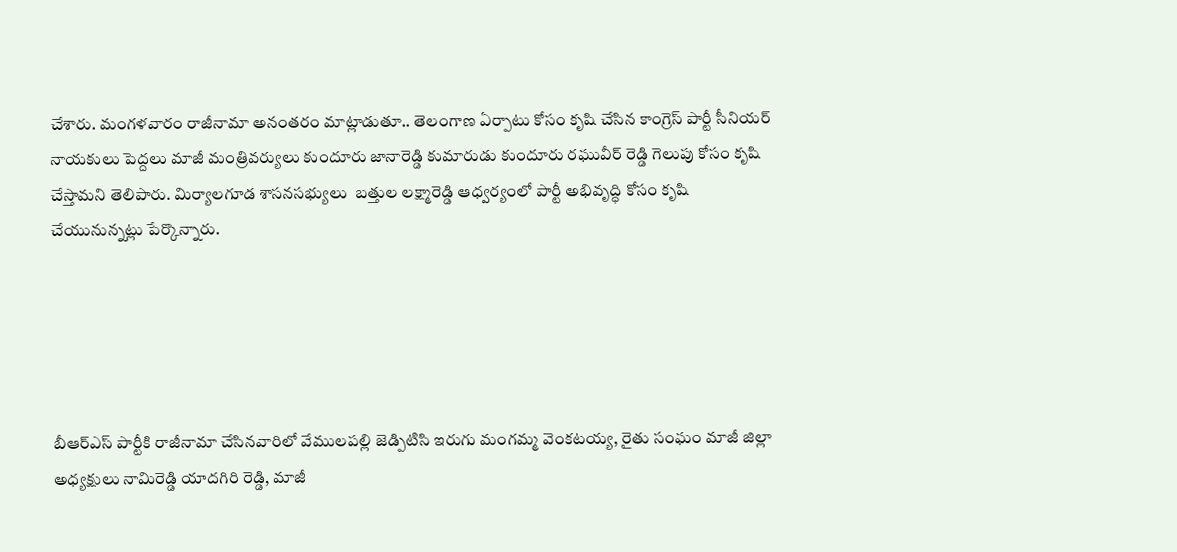చేశారు. మంగళవారం రాజీనామా అనంతరం మాట్లాడుతూ.. తెలంగాణ ఏర్పాటు కోసం కృషి చేసిన కాంగ్రెస్ పార్టీ సీనియర్ నాయకులు పెద్దలు మాజీ మంత్రివర్యులు కుందూరు జానారెడ్డి కుమారుడు కుందూరు రఘువీర్ రెడ్డి గెలుపు కోసం కృషి చేస్తామని తెలిపారు. మిర్యాలగూడ శాసనసభ్యులు  బత్తుల లక్ష్మారెడ్డి ఆధ్వర్యంలో పార్టీ అభివృద్ధి కోసం కృషి చేయునున్నట్లు పేర్కొన్నారు.





బీఆర్ఎస్ పార్టీకి రాజీనామా చేసినవారిలో వేములపల్లి జెడ్పిటిసి ఇరుగు మంగమ్మ వెంకటయ్య, రైతు సంఘం మాజీ జిల్లా అధ్యక్షులు నామిరెడ్డి యాదగిరి రెడ్డి, మాజీ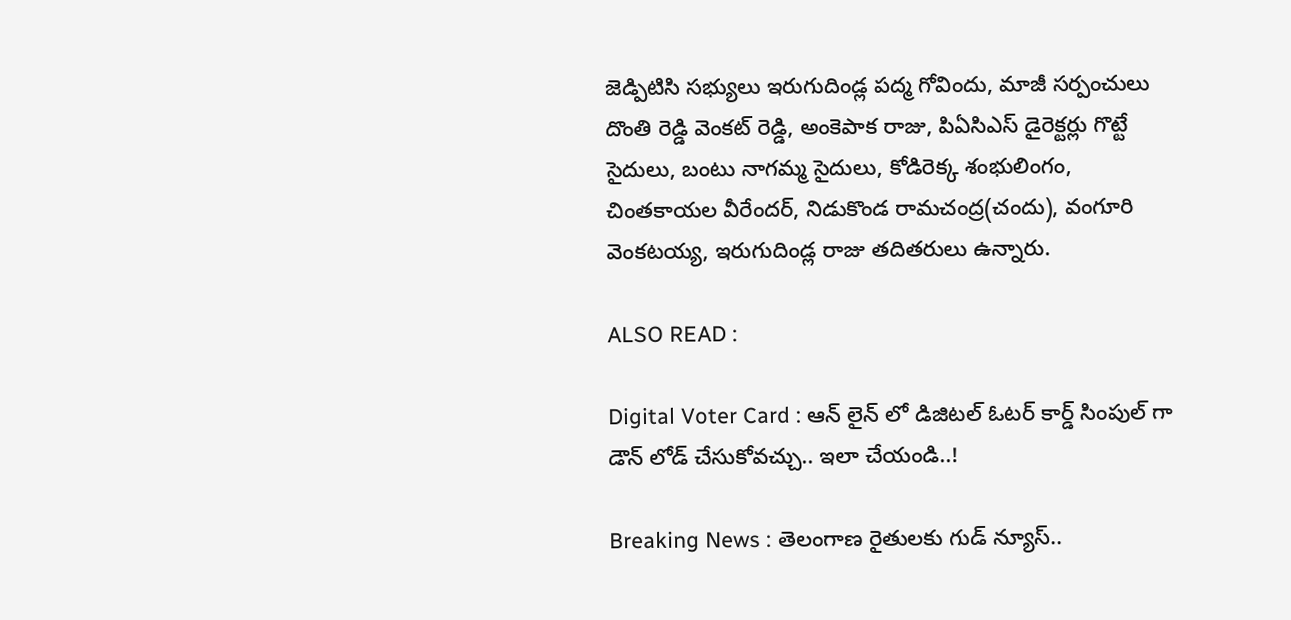జెడ్పిటిసి సభ్యులు ఇరుగుదిండ్ల పద్మ గోవిందు, మాజీ సర్పంచులు దొంతి రెడ్డి వెంకట్ రెడ్డి, అంకెపాక రాజు, పిఏసిఎస్ డైరెక్టర్లు గొట్టే సైదులు, బంటు నాగమ్మ సైదులు, కోడిరెక్క శంభులింగం, చింతకాయల వీరేందర్, నిడుకొండ రామచంద్ర(చందు), వంగూరి వెంకటయ్య, ఇరుగుదిండ్ల రాజు తదితరులు ఉన్నారు.

ALSO READ :

Digital Voter Card : ఆన్ లైన్ లో డిజిటల్ ఓటర్ కార్డ్ సింపుల్ గా డౌన్ లోడ్ చేసుకోవచ్చు.. ఇలా చేయండి..!

Breaking News : తెలంగాణ రైతులకు గుడ్ న్యూస్..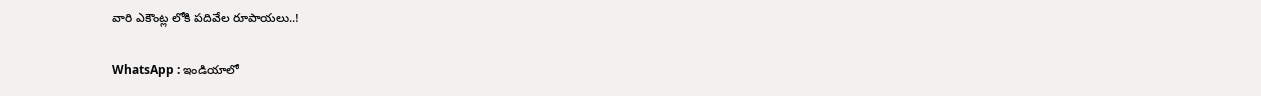వారి ఎకౌంట్ల లోకి పదివేల రూపాయలు..!

WhatsApp : ఇండియాలో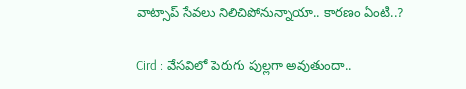వాట్సాప్ సేవలు నిలిచిపోనున్నాయా.. కారణం ఏంటి..?

Cird : వేసవిలో పెరుగు పుల్లగా అవుతుందా..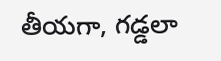తీయగా, గడ్డలా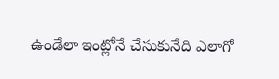ఉండేలా ఇంట్లోనే చేసుకునేది ఎలాగో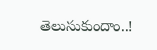తెలుసుకుందాం..!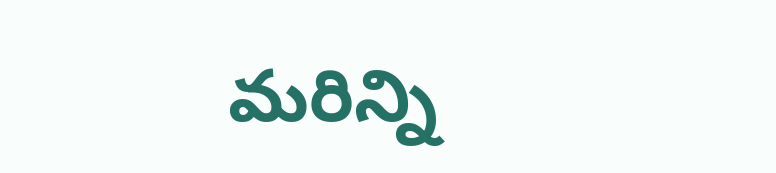మరిన్ని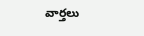వార్తలు